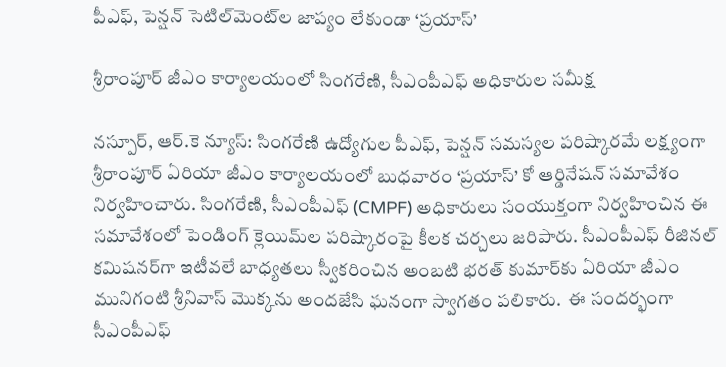పీఎఫ్, పెన్షన్ సెటిల్‌మెంట్‌ల జాప్యం లేకుండా ‘ప్రయాస్’

శ్రీరాంపూర్ జీఎం కార్యాలయంలో సింగరేణి, సీఎంపీఎఫ్ అధికారుల సమీక్ష

నస్పూర్, ఆర్.కె న్యూస్: సింగరేణి ఉద్యోగుల పీఎఫ్, పెన్షన్ సమస్యల పరిష్కారమే లక్ష్యంగా శ్రీరాంపూర్ ఏరియా జీఎం కార్యాలయంలో బుధవారం ‘ప్రయాస్’ కో ఆర్డినేషన్ సమావేశం నిర్వహించారు. సింగరేణి, సీఎంపీఎఫ్ (CMPF) అధికారులు సంయుక్తంగా నిర్వహించిన ఈ సమావేశంలో పెండింగ్ క్లెయిమ్‌ల పరిష్కారంపై కీలక చర్చలు జరిపారు. సీఎంపీఎఫ్ రీజినల్ కమిషనర్‌గా ఇటీవలే బాధ్యతలు స్వీకరించిన అంబటి భరత్ కుమార్‌కు ఏరియా జీఎం మునిగంటి శ్రీనివాస్ మొక్కను అందజేసి ఘనంగా స్వాగతం పలికారు.  ఈ సందర్భంగా సీఎంపీఎఫ్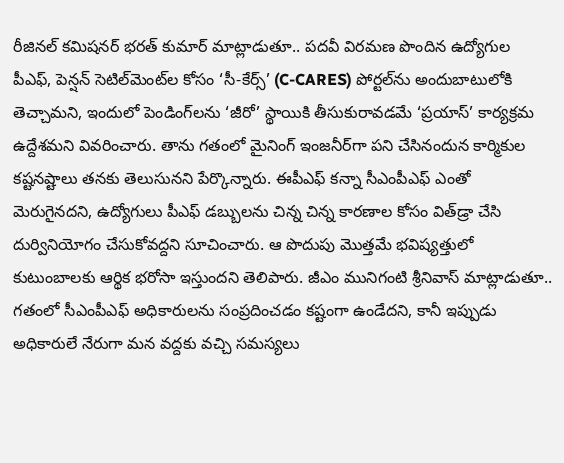రీజినల్ కమిషనర్ భరత్ కుమార్ మాట్లాడుతూ.. పదవీ విరమణ పొందిన ఉద్యోగుల పీఎఫ్, పెన్షన్ సెటిల్‌మెంట్‌ల కోసం ‘సీ-కేర్స్’ (C-CARES) పోర్టల్‌ను అందుబాటులోకి తెచ్చామని, ఇందులో పెండింగ్‌లను ‘జీరో’ స్థాయికి తీసుకురావడమే ‘ప్రయాస్’ కార్యక్రమ ఉద్దేశమని వివరించారు. తాను గతంలో మైనింగ్ ఇంజనీర్‌గా పని చేసినందున కార్మికుల కష్టనష్టాలు తనకు తెలుసునని పేర్కొన్నారు. ఈపీఎఫ్ కన్నా సీఎంపీఎఫ్ ఎంతో మెరుగైనదని, ఉద్యోగులు పీఎఫ్ డబ్బులను చిన్న చిన్న కారణాల కోసం విత్‌డ్రా చేసి దుర్వినియోగం చేసుకోవద్దని సూచించారు. ఆ పొదుపు మొత్తమే భవిష్యత్తులో కుటుంబాలకు ఆర్థిక భరోసా ఇస్తుందని తెలిపారు. జీఎం మునిగంటి శ్రీనివాస్ మాట్లాడుతూ.. గతంలో సీఎంపీఎఫ్ అధికారులను సంప్రదించడం కష్టంగా ఉండేదని, కానీ ఇప్పుడు అధికారులే నేరుగా మన వద్దకు వచ్చి సమస్యలు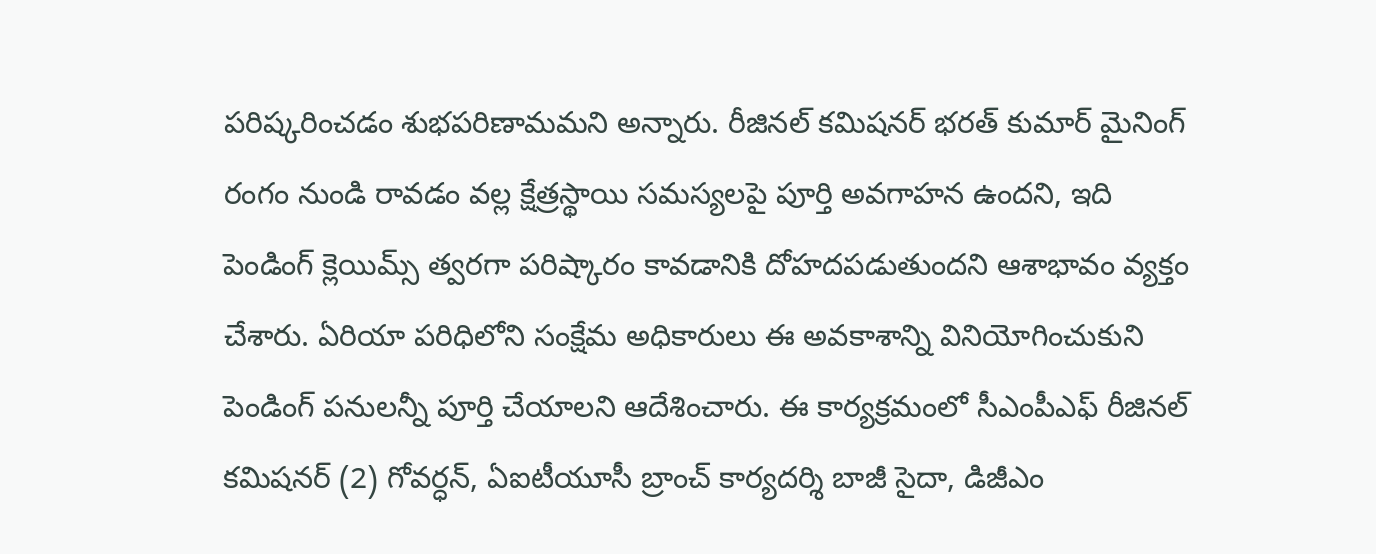పరిష్కరించడం శుభపరిణామమని అన్నారు. రీజినల్ కమిషనర్ భరత్ కుమార్ మైనింగ్ రంగం నుండి రావడం వల్ల క్షేత్రస్థాయి సమస్యలపై పూర్తి అవగాహన ఉందని, ఇది పెండింగ్ క్లెయిమ్స్ త్వరగా పరిష్కారం కావడానికి దోహదపడుతుందని ఆశాభావం వ్యక్తం చేశారు. ఏరియా పరిధిలోని సంక్షేమ అధికారులు ఈ అవకాశాన్ని వినియోగించుకుని పెండింగ్ పనులన్నీ పూర్తి చేయాలని ఆదేశించారు. ఈ కార్యక్రమంలో సీఎంపీఎఫ్ రీజినల్ కమిషనర్ (2) గోవర్ధన్, ఏఐటీయూసీ బ్రాంచ్ కార్యదర్శి బాజీ సైదా, డిజీఎం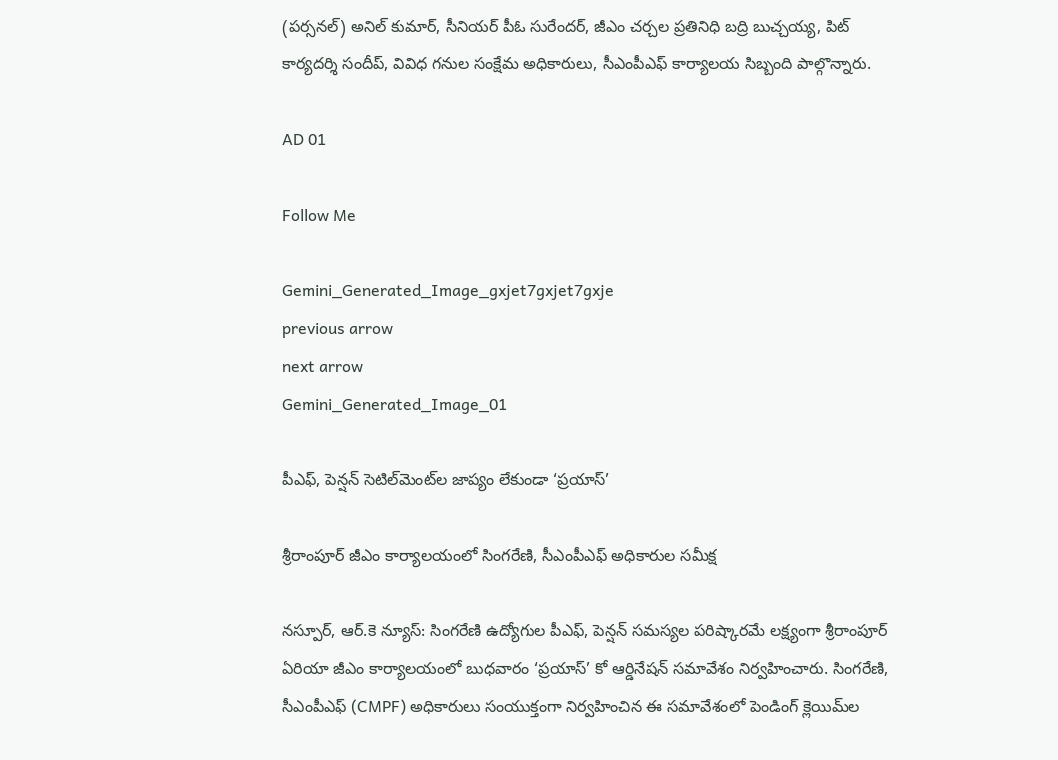(పర్సనల్) అనిల్ కుమార్, సీనియర్ పీఓ సురేందర్, జీఎం చర్చల ప్రతినిధి బద్రి బుచ్చయ్య, పిట్ కార్యదర్శి సందీప్, వివిధ గనుల సంక్షేమ అధికారులు, సీఎంపీఎఫ్ కార్యాలయ సిబ్బంది పాల్గొన్నారు.

AD 01

Follow Me

Gemini_Generated_Image_gxjet7gxjet7gxje
previous arrow
next arrow
Gemini_Generated_Image_01

పీఎఫ్, పెన్షన్ సెటిల్‌మెంట్‌ల జాప్యం లేకుండా ‘ప్రయాస్’

శ్రీరాంపూర్ జీఎం కార్యాలయంలో సింగరేణి, సీఎంపీఎఫ్ అధికారుల సమీక్ష

నస్పూర్, ఆర్.కె న్యూస్: సింగరేణి ఉద్యోగుల పీఎఫ్, పెన్షన్ సమస్యల పరిష్కారమే లక్ష్యంగా శ్రీరాంపూర్ ఏరియా జీఎం కార్యాలయంలో బుధవారం ‘ప్రయాస్’ కో ఆర్డినేషన్ సమావేశం నిర్వహించారు. సింగరేణి, సీఎంపీఎఫ్ (CMPF) అధికారులు సంయుక్తంగా నిర్వహించిన ఈ సమావేశంలో పెండింగ్ క్లెయిమ్‌ల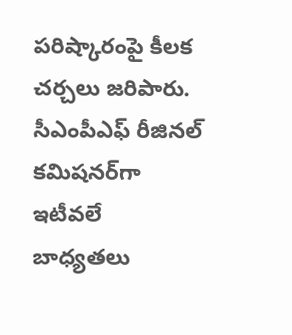పరిష్కారంపై కీలక చర్చలు జరిపారు. సీఎంపీఎఫ్ రీజినల్ కమిషనర్‌గా ఇటీవలే బాధ్యతలు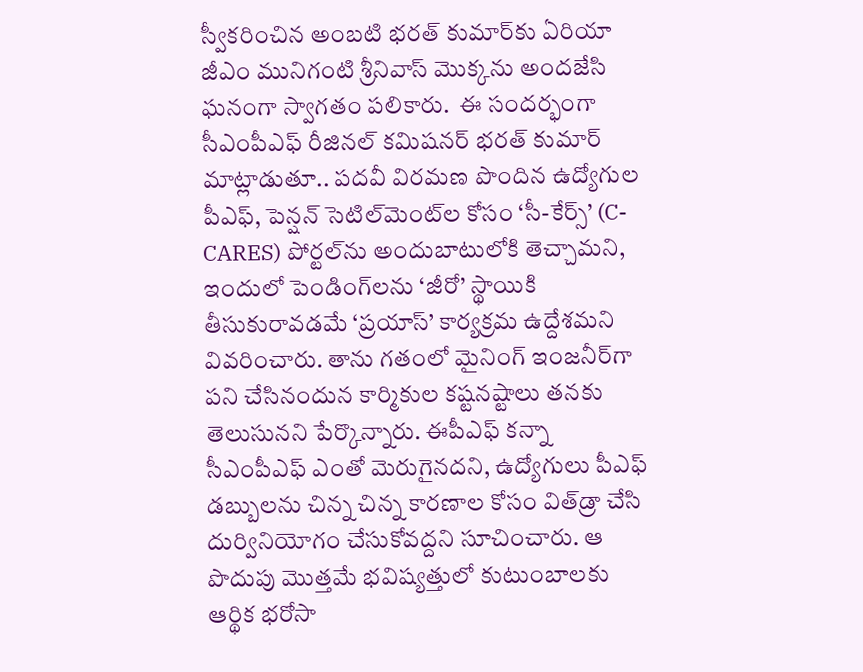స్వీకరించిన అంబటి భరత్ కుమార్‌కు ఏరియా జీఎం మునిగంటి శ్రీనివాస్ మొక్కను అందజేసి ఘనంగా స్వాగతం పలికారు.  ఈ సందర్భంగా సీఎంపీఎఫ్ రీజినల్ కమిషనర్ భరత్ కుమార్ మాట్లాడుతూ.. పదవీ విరమణ పొందిన ఉద్యోగుల పీఎఫ్, పెన్షన్ సెటిల్‌మెంట్‌ల కోసం ‘సీ-కేర్స్’ (C-CARES) పోర్టల్‌ను అందుబాటులోకి తెచ్చామని, ఇందులో పెండింగ్‌లను ‘జీరో’ స్థాయికి తీసుకురావడమే ‘ప్రయాస్’ కార్యక్రమ ఉద్దేశమని వివరించారు. తాను గతంలో మైనింగ్ ఇంజనీర్‌గా పని చేసినందున కార్మికుల కష్టనష్టాలు తనకు తెలుసునని పేర్కొన్నారు. ఈపీఎఫ్ కన్నా సీఎంపీఎఫ్ ఎంతో మెరుగైనదని, ఉద్యోగులు పీఎఫ్ డబ్బులను చిన్న చిన్న కారణాల కోసం విత్‌డ్రా చేసి దుర్వినియోగం చేసుకోవద్దని సూచించారు. ఆ పొదుపు మొత్తమే భవిష్యత్తులో కుటుంబాలకు ఆర్థిక భరోసా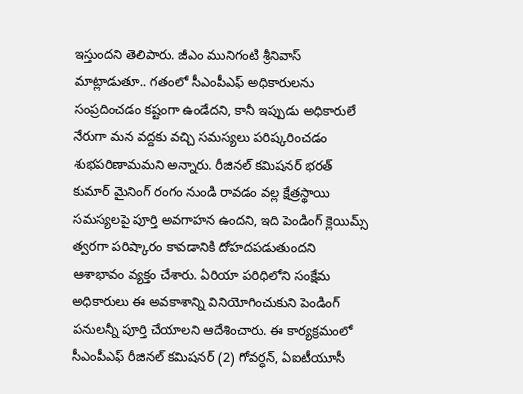ఇస్తుందని తెలిపారు. జీఎం మునిగంటి శ్రీనివాస్ మాట్లాడుతూ.. గతంలో సీఎంపీఎఫ్ అధికారులను సంప్రదించడం కష్టంగా ఉండేదని, కానీ ఇప్పుడు అధికారులే నేరుగా మన వద్దకు వచ్చి సమస్యలు పరిష్కరించడం శుభపరిణామమని అన్నారు. రీజినల్ కమిషనర్ భరత్ కుమార్ మైనింగ్ రంగం నుండి రావడం వల్ల క్షేత్రస్థాయి సమస్యలపై పూర్తి అవగాహన ఉందని, ఇది పెండింగ్ క్లెయిమ్స్ త్వరగా పరిష్కారం కావడానికి దోహదపడుతుందని ఆశాభావం వ్యక్తం చేశారు. ఏరియా పరిధిలోని సంక్షేమ అధికారులు ఈ అవకాశాన్ని వినియోగించుకుని పెండింగ్ పనులన్నీ పూర్తి చేయాలని ఆదేశించారు. ఈ కార్యక్రమంలో సీఎంపీఎఫ్ రీజినల్ కమిషనర్ (2) గోవర్ధన్, ఏఐటీయూసీ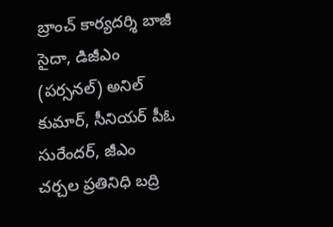బ్రాంచ్ కార్యదర్శి బాజీ సైదా, డిజీఎం (పర్సనల్) అనిల్ కుమార్, సీనియర్ పీఓ సురేందర్, జీఎం చర్చల ప్రతినిధి బద్రి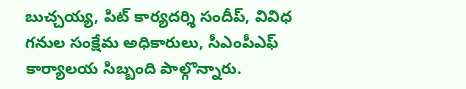బుచ్చయ్య, పిట్ కార్యదర్శి సందీప్, వివిధ గనుల సంక్షేమ అధికారులు, సీఎంపీఎఫ్ కార్యాలయ సిబ్బంది పాల్గొన్నారు.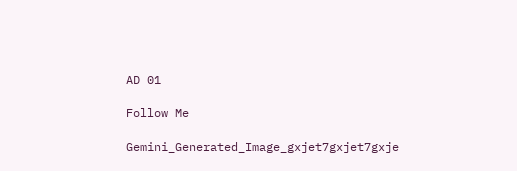AD 01

Follow Me

Gemini_Generated_Image_gxjet7gxjet7gxje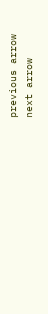previous arrow
next arrow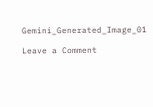Gemini_Generated_Image_01

Leave a Comment